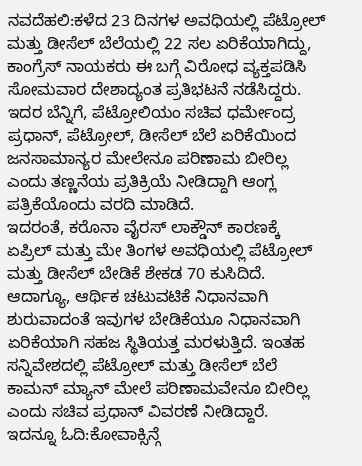ನವದೆಹಲಿ:ಕಳೆದ 23 ದಿನಗಳ ಅವಧಿಯಲ್ಲಿ ಪೆಟ್ರೋಲ್ ಮತ್ತು ಡೀಸೆಲ್ ಬೆಲೆಯಲ್ಲಿ 22 ಸಲ ಏರಿಕೆಯಾಗಿದ್ದು, ಕಾಂಗ್ರೆಸ್ ನಾಯಕರು ಈ ಬಗ್ಗೆ ವಿರೋಧ ವ್ಯಕ್ತಪಡಿಸಿ ಸೋಮವಾರ ದೇಶಾದ್ಯಂತ ಪ್ರತಿಭಟನೆ ನಡೆಸಿದ್ದರು. ಇದರ ಬೆನ್ನಿಗೆ, ಪೆಟ್ರೋಲಿಯಂ ಸಚಿವ ಧರ್ಮೇಂದ್ರ ಪ್ರಧಾನ್, ಪೆಟ್ರೋಲ್, ಡೀಸೆಲ್ ಬೆಲೆ ಏರಿಕೆಯಿಂದ ಜನಸಾಮಾನ್ಯರ ಮೇಲೇನೂ ಪರಿಣಾಮ ಬೀರಿಲ್ಲ ಎಂದು ತಣ್ಣನೆಯ ಪ್ರತಿಕ್ರಿಯೆ ನೀಡಿದ್ದಾಗಿ ಆಂಗ್ಲ ಪತ್ರಿಕೆಯೊಂದು ವರದಿ ಮಾಡಿದೆ.
ಇದರಂತೆ, ಕರೊನಾ ವೈರಸ್ ಲಾಕ್ಡೌನ್ ಕಾರಣಕ್ಕೆ ಏಪ್ರಿಲ್ ಮತ್ತು ಮೇ ತಿಂಗಳ ಅವಧಿಯಲ್ಲಿ ಪೆಟ್ರೋಲ್ ಮತ್ತು ಡೀಸೆಲ್ ಬೇಡಿಕೆ ಶೇಕಡ 70 ಕುಸಿದಿದೆ. ಆದಾಗ್ಯೂ, ಆರ್ಥಿಕ ಚಟುವಟಿಕೆ ನಿಧಾನವಾಗಿ ಶುರುವಾದಂತೆ ಇವುಗಳ ಬೇಡಿಕೆಯೂ ನಿಧಾನವಾಗಿ ಏರಿಕೆಯಾಗಿ ಸಹಜ ಸ್ಥಿತಿಯತ್ತ ಮರಳುತ್ತಿದೆ. ಇಂತಹ ಸನ್ನಿವೇಶದಲ್ಲಿ ಪೆಟ್ರೋಲ್ ಮತ್ತು ಡೀಸೆಲ್ ಬೆಲೆ ಕಾಮನ್ ಮ್ಯಾನ್ ಮೇಲೆ ಪರಿಣಾಮವೇನೂ ಬೀರಿಲ್ಲ ಎಂದು ಸಚಿವ ಪ್ರಧಾನ್ ವಿವರಣೆ ನೀಡಿದ್ದಾರೆ.
ಇದನ್ನೂ ಓದಿ:ಕೋವಾಕ್ಸಿನ್ಗೆ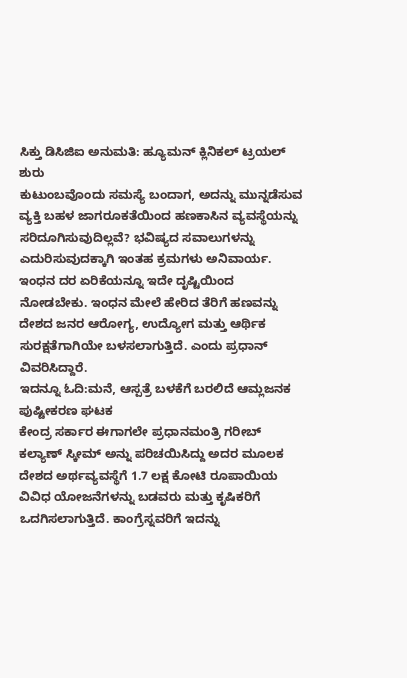ಸಿಕ್ತು ಡಿಸಿಜಿಐ ಅನುಮತಿ: ಹ್ಯೂಮನ್ ಕ್ಲಿನಿಕಲ್ ಟ್ರಯಲ್ ಶುರು
ಕುಟುಂಬವೊಂದು ಸಮಸ್ಯೆ ಬಂದಾಗ, ಅದನ್ನು ಮುನ್ನಡೆಸುವ ವ್ಯಕ್ತಿ ಬಹಳ ಜಾಗರೂಕತೆಯಿಂದ ಹಣಕಾಸಿನ ವ್ಯವಸ್ಥೆಯನ್ನು ಸರಿದೂಗಿಸುವುದಿಲ್ಲವೆ? ಭವಿಷ್ಯದ ಸವಾಲುಗಳನ್ನು ಎದುರಿಸುವುದಕ್ಕಾಗಿ ಇಂತಹ ಕ್ರಮಗಳು ಅನಿವಾರ್ಯ. ಇಂಧನ ದರ ಏರಿಕೆಯನ್ನೂ ಇದೇ ದೃಷ್ಟಿಯಿಂದ ನೋಡಬೇಕು. ಇಂಧನ ಮೇಲೆ ಹೇರಿದ ತೆರಿಗೆ ಹಣವನ್ನು ದೇಶದ ಜನರ ಆರೋಗ್ಯ, ಉದ್ಯೋಗ ಮತ್ತು ಆರ್ಥಿಕ ಸುರಕ್ಷತೆಗಾಗಿಯೇ ಬಳಸಲಾಗುತ್ತಿದೆ. ಎಂದು ಪ್ರಧಾನ್ ವಿವರಿಸಿದ್ದಾರೆ.
ಇದನ್ನೂ ಓದಿ:ಮನೆ, ಆಸ್ಪತ್ರೆ ಬಳಕೆಗೆ ಬರಲಿದೆ ಆಮ್ಲಜನಕ ಪುಷ್ಟೀಕರಣ ಘಟಕ
ಕೇಂದ್ರ ಸರ್ಕಾರ ಈಗಾಗಲೇ ಪ್ರಧಾನಮಂತ್ರಿ ಗರೀಬ್ ಕಲ್ಯಾಣ್ ಸ್ಕೀಮ್ ಅನ್ನು ಪರಿಚಯಿಸಿದ್ದು ಅದರ ಮೂಲಕ ದೇಶದ ಅರ್ಥವ್ಯವಸ್ಥೆಗೆ 1.7 ಲಕ್ಷ ಕೋಟಿ ರೂಪಾಯಿಯ ವಿವಿಧ ಯೋಜನೆಗಳನ್ನು ಬಡವರು ಮತ್ತು ಕೃಷಿಕರಿಗೆ ಒದಗಿಸಲಾಗುತ್ತಿದೆ. ಕಾಂಗ್ರೆಸ್ನವರಿಗೆ ಇದನ್ನು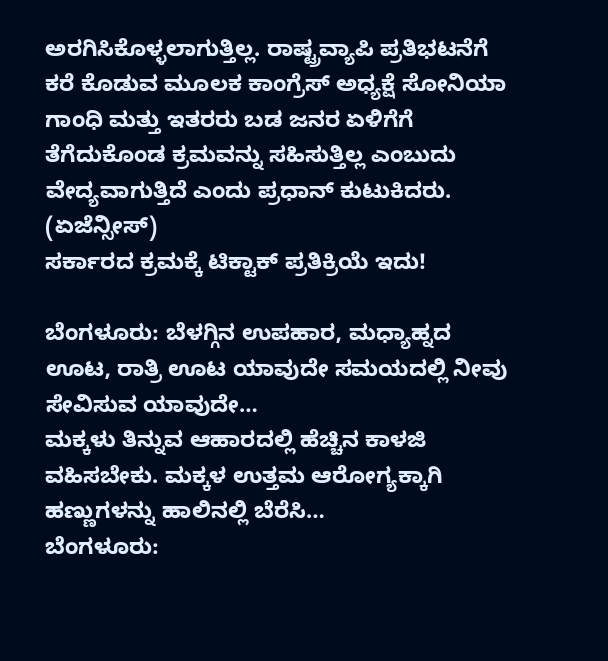ಅರಗಿಸಿಕೊಳ್ಳಲಾಗುತ್ತಿಲ್ಲ. ರಾಷ್ಟ್ರವ್ಯಾಪಿ ಪ್ರತಿಭಟನೆಗೆ ಕರೆ ಕೊಡುವ ಮೂಲಕ ಕಾಂಗ್ರೆಸ್ ಅಧ್ಯಕ್ಷೆ ಸೋನಿಯಾ ಗಾಂಧಿ ಮತ್ತು ಇತರರು ಬಡ ಜನರ ಏಳಿಗೆಗೆ ತೆಗೆದುಕೊಂಡ ಕ್ರಮವನ್ನು ಸಹಿಸುತ್ತಿಲ್ಲ ಎಂಬುದು ವೇದ್ಯವಾಗುತ್ತಿದೆ ಎಂದು ಪ್ರಧಾನ್ ಕುಟುಕಿದರು. (ಏಜೆನ್ಸೀಸ್)
ಸರ್ಕಾರದ ಕ್ರಮಕ್ಕೆ ಟಿಕ್ಟಾಕ್ ಪ್ರತಿಕ್ರಿಯೆ ಇದು!

ಬೆಂಗಳೂರು: ಬೆಳಗ್ಗಿನ ಉಪಹಾರ, ಮಧ್ಯಾಹ್ನದ ಊಟ, ರಾತ್ರಿ ಊಟ ಯಾವುದೇ ಸಮಯದಲ್ಲಿ ನೀವು ಸೇವಿಸುವ ಯಾವುದೇ…
ಮಕ್ಕಳು ತಿನ್ನುವ ಆಹಾರದಲ್ಲಿ ಹೆಚ್ಚಿನ ಕಾಳಜಿ ವಹಿಸಬೇಕು. ಮಕ್ಕಳ ಉತ್ತಮ ಆರೋಗ್ಯಕ್ಕಾಗಿ ಹಣ್ಣುಗಳನ್ನು ಹಾಲಿನಲ್ಲಿ ಬೆರೆಸಿ…
ಬೆಂಗಳೂರು: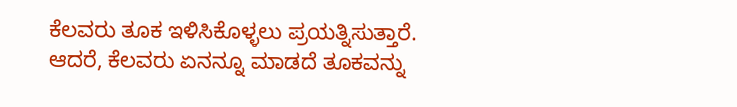ಕೆಲವರು ತೂಕ ಇಳಿಸಿಕೊಳ್ಳಲು ಪ್ರಯತ್ನಿಸುತ್ತಾರೆ. ಆದರೆ, ಕೆಲವರು ಏನನ್ನೂ ಮಾಡದೆ ತೂಕವನ್ನು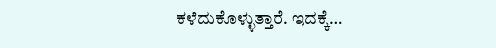ಕಳೆದುಕೊಳ್ಳುತ್ತಾರೆ. ಇದಕ್ಕೆ…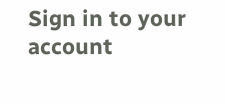Sign in to your account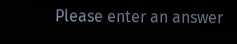Please enter an answer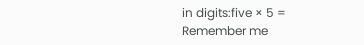in digits:five × 5 =
Remember me